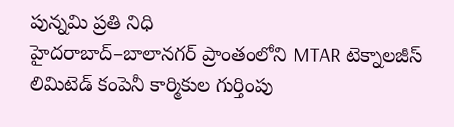పున్నమి ప్రతి నిధి
హైదరాబాద్–బాలానగర్ ప్రాంతంలోని MTAR టెక్నాలజీస్ లిమిటెడ్ కంపెనీ కార్మికుల గుర్తింపు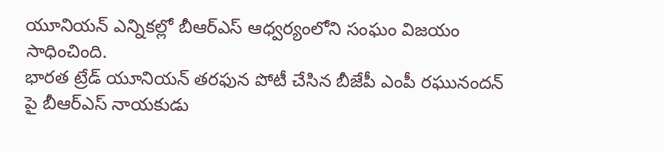యూనియన్ ఎన్నికల్లో బీఆర్ఎస్ ఆధ్వర్యంలోని సంఘం విజయం సాధించింది.
భారత ట్రేడ్ యూనియన్ తరఫున పోటీ చేసిన బీజేపీ ఎంపీ రఘునందన్ పై బీఆర్ఎస్ నాయకుడు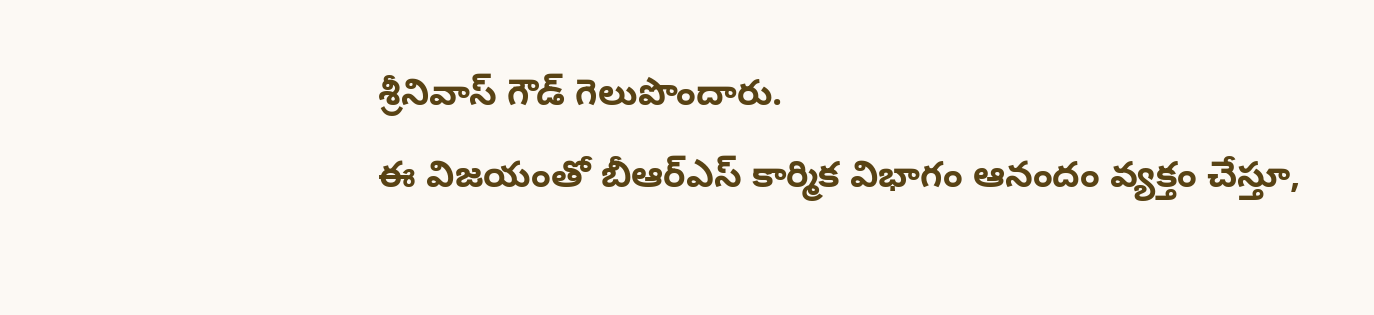శ్రీనివాస్ గౌడ్ గెలుపొందారు.
ఈ విజయంతో బీఆర్ఎస్ కార్మిక విభాగం ఆనందం వ్యక్తం చేస్తూ,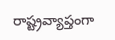రాష్ట్రవ్యాప్తంగా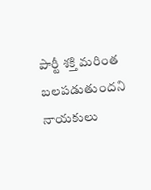పార్టీ శక్తి మరింత బలపడుతుందని నాయకులు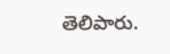తెలిపారు.